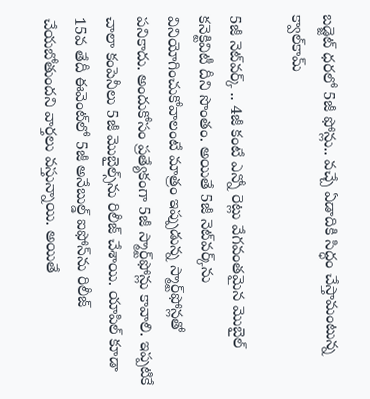బ‌డ్జెట్ ధ‌ర‌లో 5జీ ఫోన్లు.. వ‌చ్చే ఏడాదికి సిద్ధం చేస్తామంటున్న క్వాల్‌‌కామ్‌

5జీ నెట్‌వ‌ర్క్ .. 4జీ కంటే ఎన్నో రెట్లు వేగ‌వంత‌మైన మొబైల్ క‌నెక్టివిటీ దీని సొంతం. అయితే 5జీ నెట్‌వ‌ర్క్‌ను వినియోగించుకోవాలంటే మాత్రం ఇప్పుడున్న స్మార్ట్‌ఫోన్ల‌తో ప‌నికాదు. అందుకోసం ప్ర‌త్యేకంగా 5జీ స్మార్ట్‌ఫోన్లు కావాలి. ఇప్ప‌టికే చాలా కంపెనీలు 5జీ మొబైల్స్‌ను రిలీజ్ చేశాయి. యాపిల్ కూడా 15వ తేదీ ఈవెంట్‌లో 5జీ అనేబుల్డ్ ఐఫోన్‌ను రిలీజ్ చేయ‌బోతుంద‌ని వార్త‌లు వ‌స్తున్నాయి. అయితే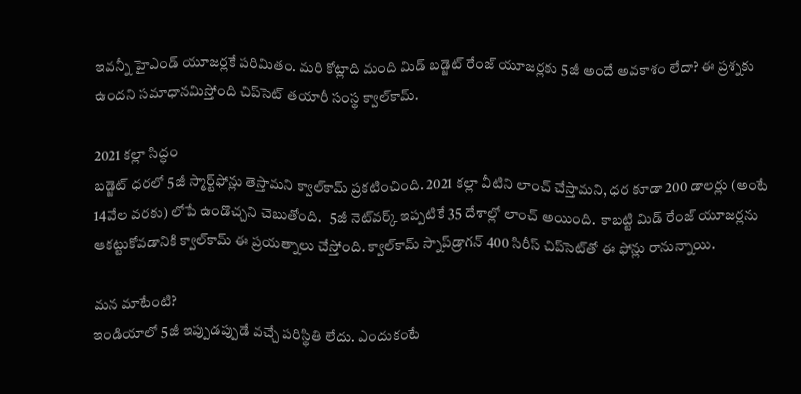ఇవ‌న్నీ హైఎండ్ యూజ‌ర్ల‌కే ప‌రిమితం. మ‌రి కోట్లాది మంది మిడ్ బ‌డ్జెట్ రేంజ్ యూజ‌ర్ల‌కు 5జీ అందే అవ‌కాశం లేదా? ఈ ప్ర‌శ్న‌కు ఉంద‌ని స‌మాధాన‌మిస్తోంది చిప్‌సెట్ త‌యారీ సంస్థ క్వాల్‌కామ్.

2021 క‌ల్లా సిద్ధం
బ‌డ్జెట్ ధ‌ర‌లో 5జీ స్మార్ట్‌ఫోన్లు తెస్తామ‌ని క్వాల్‌కామ్ ప్ర‌క‌టించింది. 2021 క‌ల్లా వీటిని లాంచ్ చేస్తామ‌ని, ధ‌ర కూడా 200 డాల‌ర్లు (అంటే 14వేల వ‌రకు) లోపే ఉండొచ్చ‌ని చెబుతోంది.   5జీ నెట్‌వ‌ర్క్ ఇప్ప‌టికే 35 దేశాల్లో లాంచ్ అయింది.  కాబట్టి మిడ్ రేంజ్ యూజ‌ర్ల‌ను ఆక‌ట్టుకోవ‌డానికి క్వాల్‌కామ్ ఈ ప్ర‌య‌త్నాలు చేస్తోంది. క్వాల్‌కామ్ స్నాప్‌డ్రాగ‌న్ 400 సిరీస్ చిప్‌సెట్‌తో ఈ ఫోన్లు రానున్నాయి.

మ‌న మాటేంటి?
ఇండియాలో 5జీ ఇప్పుడ‌ప్పుడే వ‌చ్చే ప‌రిస్థితి లేదు. ఎందుకంటే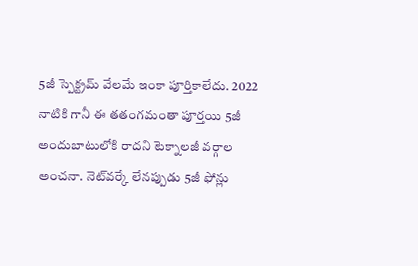5జీ స్పెక్ట్ర‌మ్ వేలమే ఇంకా పూర్తికాలేదు. 2022 నాటికి గానీ ఈ త‌తంగ‌మంతా పూర్త‌యి 5జీ అందుబాటులోకి రాద‌ని టెక్నాల‌జీ వ‌ర్గాల అంచ‌నా. నెట్‌వ‌ర్కే లేన‌ప్పుడు 5జీ ఫోన్లు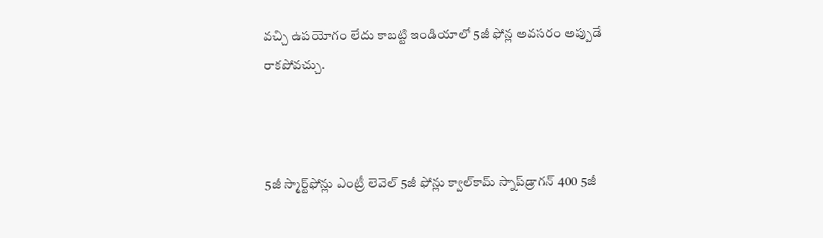వ‌చ్చి ఉప‌యోగం లేదు కాబ‌ట్టి ఇండియాలో 5జీ ఫోన్ల అవ‌స‌రం అప్పుడే రాక‌పోవ‌చ్చు.



5జీ స్మార్ట్‌ఫోన్లు ఎంట్రీ లెవెల్ 5జీ ఫోన్లు క్వాల్‌కామ్ స్నాప్‌డ్రాగ‌న్ 400 5జీ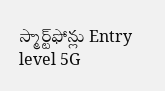స్మార్ట్‌ఫోన్లు Entry level 5G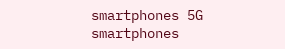smartphones 5G smartphones